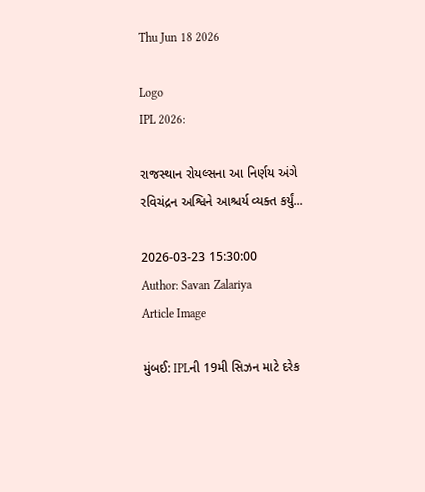Thu Jun 18 2026

Logo
IPL 2026:

રાજસ્થાન રોયલ્સના આ નિર્ણય અંગે રવિચંદ્રન અશ્વિને આશ્ચર્ય વ્યક્ત કર્યું...

2026-03-23 15:30:00
Author: Savan Zalariya
Article Image

મુંબઈ: IPLની 19મી સિઝન માટે દરેક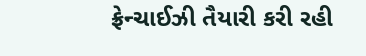ફ્રેન્ચાઈઝી તૈયારી કરી રહી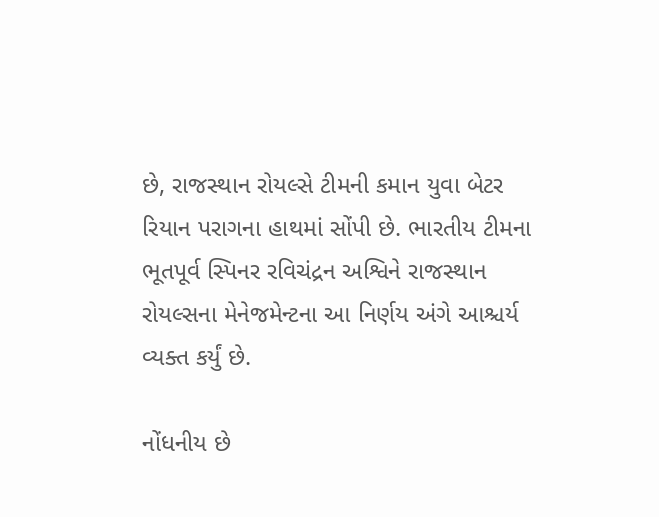છે, રાજસ્થાન રોયલ્સે ટીમની કમાન યુવા બેટર રિયાન પરાગના હાથમાં સોંપી છે. ભારતીય ટીમના ભૂતપૂર્વ સ્પિનર રવિચંદ્રન અશ્વિને રાજસ્થાન રોયલ્સના મેનેજમેન્ટના આ નિર્ણય અંગે આશ્ચર્ય વ્યક્ત કર્યું છે.

નોંધનીય છે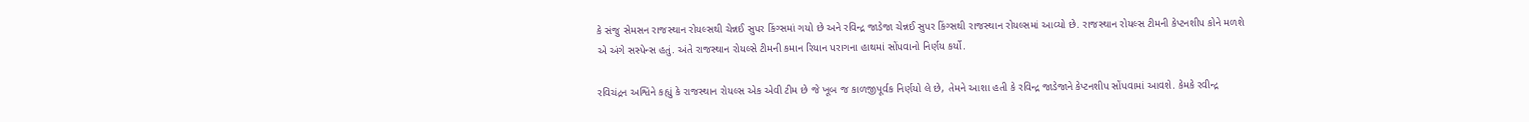કે સંજુ સેમસન રાજસ્થાન રોયલ્સથી ચેન્નઈ સુપર કિંગ્સમાં ગયો છે અને રવિન્દ્ર જાડેજા ચેન્નઈ સુપર કિંગ્સથી રાજસ્થાન રોયલ્સમાં આવ્યો છે. રાજસ્થાન રોયલ્સ ટીમની કેપ્ટનશીપ કોને મળશે એ અંગે સસ્પેન્સ હતું. અંતે રાજસ્થાન રોયલ્સે ટીમની કમાન રિયાન પરાગના હાથમાં સોંપવાનો નિર્ણય કર્યો.

રવિચંદ્રન અશ્વિને કહ્યું કે રાજસ્થાન રોયલ્સ એક એવી ટીમ છે જે ખૂબ જ કાળજીપૂર્વક નિર્ણયો લે છે, તેમને આશા હતી કે રવિન્દ્ર જાડેજાને કેપ્ટનશીપ સોંપવામાં આવશે. કેમકે રવીન્દ્ર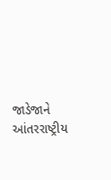જાડેજાને આંતરરાષ્ટ્રીય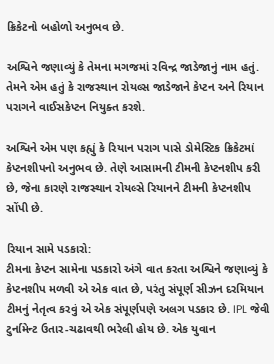ક્રિકેટનો બહોળો અનુભવ છે.

અશ્વિને જણાવ્યું કે તેમના મગજમાં રવિન્દ્ર જાડેજાનું નામ હતું. તેમને એમ હતું કે રાજસ્થાન રોયલ્સ જાડેજાને કેપ્ટન અને રિયાન પરાગને વાઈસકેપ્ટન નિયુક્ત કરશે.

અશ્વિને એમ પણ કહ્યું કે રિયાન પરાગ પાસે ડોમેસ્ટિક ક્રિકેટમાં કેપ્ટનશીપનો અનુભવ છે. તેણે આસામની ટીમની કેપ્ટનશીપ કરી છે, જેના કારણે રાજસ્થાન રોયલ્સે રિયાનને ટીમની કેપ્ટનશીપ સોંપી છે.

રિયાન સામે પડકારો:
ટીમના કેપ્ટન સામેના પડકારો અંગે વાત કરતા અશ્વિને જણાવ્યું કે કેપ્ટનશીપ મળવી એ એક વાત છે, પરંતુ સંપૂર્ણ સીઝન દરમિયાન ટીમનું નેતૃત્વ કરવું એ એક સંપૂર્ણપણે અલગ પડકાર છે. IPL જેવી ટુર્નામેન્ટ ઉતાર-ચઢાવથી ભરેલી હોય છે. એક યુવાન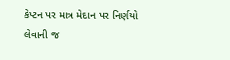કેપ્ટન પર માત્ર મેદાન પર નિર્ણયો લેવાની જ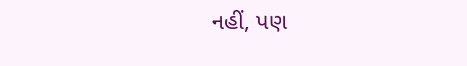નહીં, પણ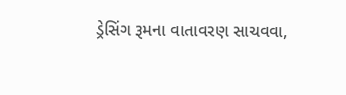ડ્રેસિંગ રૂમના વાતાવરણ સાચવવા,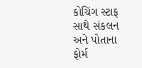કોચિંગ સ્ટાફ સાથે સંકલન અને પોતાના ફોર્મ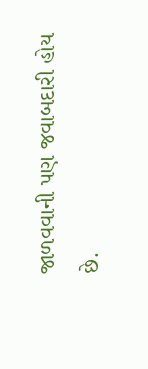જાળવવાની પણ જવાબદારી હોય છે.